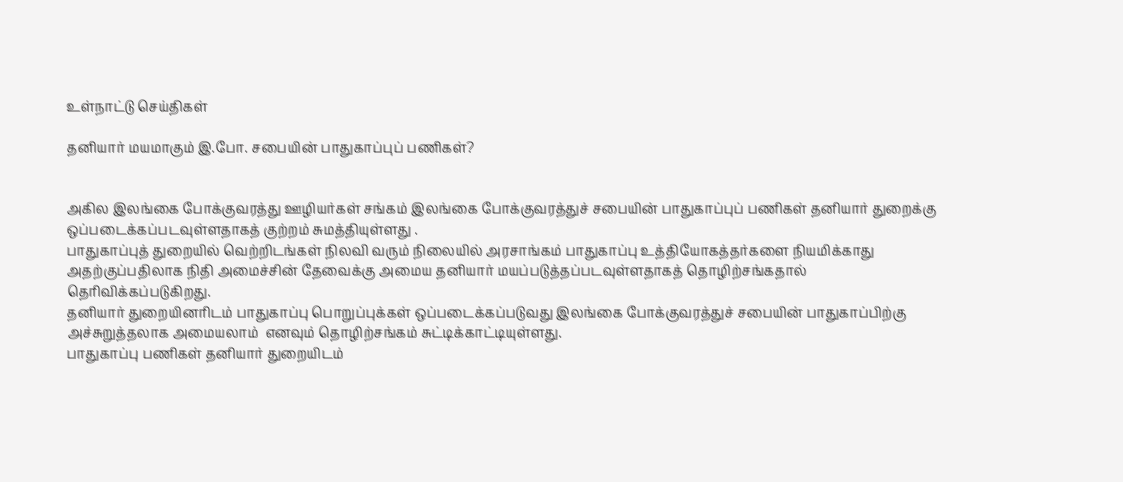உள்நாட்டு செய்திகள்

தனியார் மயமாகும் இ.போ. சபையின் பாதுகாப்புப் பணிகள்?


அகில இலங்கை போக்குவரத்து ஊழியர்கள் சங்கம் இலங்கை போக்குவரத்துச் சபையின் பாதுகாப்புப் பணிகள் தனியார் துறைக்கு ஒப்படைக்கப்படவுள்ளதாகத் குற்றம் சுமத்தியுள்ளது .
பாதுகாப்புத் துறையில் வெற்றிடங்கள் நிலவி வரும் நிலையில் அரசாங்கம் பாதுகாப்பு உத்தியோகத்தர்களை நியமிக்காது அதற்குப்பதிலாக நிதி அமைச்சின் தேவைக்கு அமைய தனியார் மயப்படுத்தப்படவுள்ளதாகத் தொழிற்சங்கதால் தெரிவிக்கப்படுகிறது.
தனியார் துறையினரிடம் பாதுகாப்பு பொறுப்புக்கள் ஒப்படைக்கப்படுவது இலங்கை போக்குவரத்துச் சபையின் பாதுகாப்பிற்கு அச்சுறுத்தலாக அமையலாம்  எனவும் தொழிற்சங்கம் சுட்டிக்காட்டியுள்ளது.
பாதுகாப்பு பணிகள் தனியார் துறையிடம்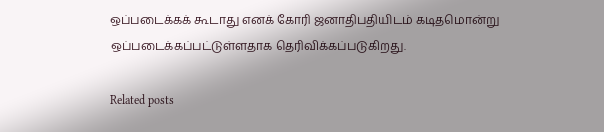ஒப்படைக்கக் கூடாது எனக் கோரி ஜனாதிபதியிடம் கடிதமொன்று ஒப்படைக்கப்பட்டுள்ளதாக தெரிவிக்கப்படுகிறது.

Related posts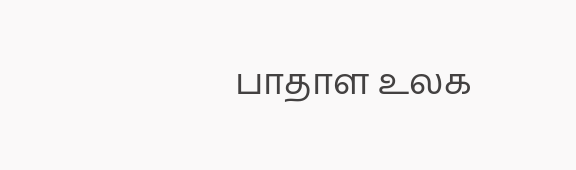பாதாள உலக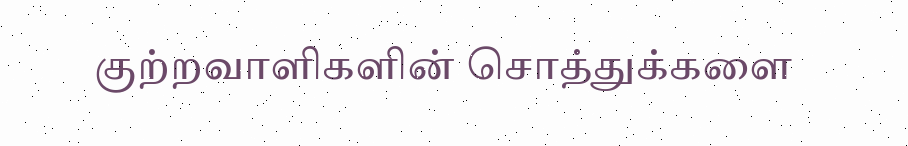குற்றவாளிகளின் சொத்துக்களை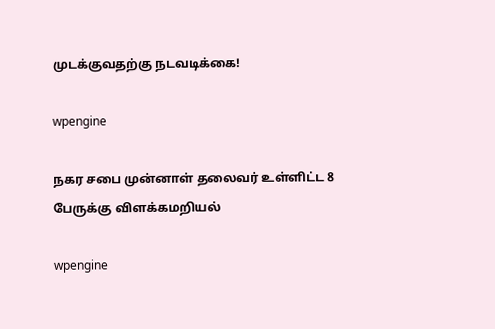முடக்குவதற்கு நடவடிக்கை!

wpengine

நகர சபை முன்னாள் தலைவர் உள்ளிட்ட 8 பேருக்கு விளக்கமறியல்

wpengine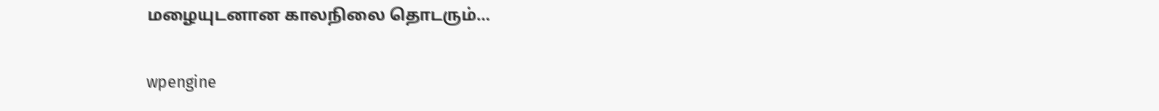மழையுடனான காலநிலை தொடரும்…

wpengine